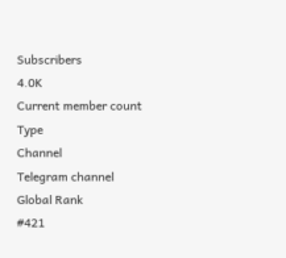Subscribers
4.0K
Current member count
Type
Channel
Telegram channel
Global Rank
#421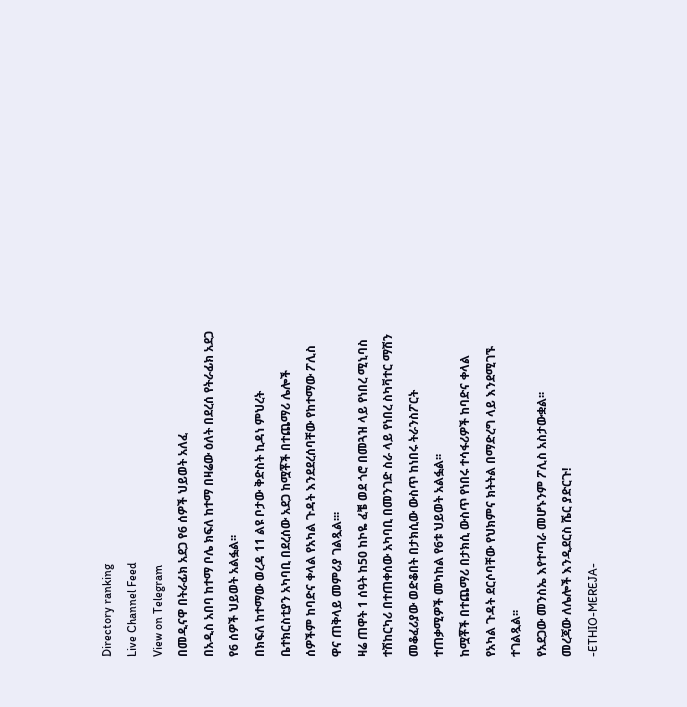Directory ranking
Live Channel Feed
View on Telegram
በመዲናዋ በትራፊክ አደጋ የ6 ሰዎች ህይወት አለፈ
በአዲስ አበባ ከተማ ቦሌ ክፍለ ከተማ በዛሬው ዕለት በደረሰ የትራፊክ አደጋ የ6 ሰዎች ህይወት አልፏል፡፡
በክፍለ ከተማው ወረዳ 11 ልዩ ቦታው ቅድስት ኪዳነ ምህረት ቤተክርስቲያን አካባቢ በደረሰው አደጋ ከሟቾች በተጨማሪ ሌሎች ሰዎችም ከባድና ቀላል የአካል ጉዳት እንደደረሰባቸው የከተማው ፖሊስ ዋና ጠቅላይ መምሪያ ገልጿል፡፡፡
ዛሬ ጠዋት 1 ሰዓት ከ50 ከኮዬ ፈቼ ወደ ጎሮ በመጓዝ ላይ የነበረ ሚኒባስ ተሽከርካሪ በተጠቀሰው አካባቢ በመንገድ ስራ ላይ የነበረ ስካቫተር ማሽን መቆፈሪያው ወድቆበት በታክሲው ውስጥ ከነበሩ ትራንስፖርት ተጠቃሚዎች መካከል የ6ቱ ህይወት አልፏል፡፡
ከሟቾች በተጨማሪ በታክሲ ውስጥ የነበሩ ተሳፋሪዎች ከባድና ቀላል የአካል ጉዳት ደርሶባቸው የህክምና ክትትል በማድረግ ላይ እንደሚገኙ ተገልጿል፡፡
የአደጋው መንስኤ እየተጣራ መሆኑንም ፖሊስ አስታውቋል፡፡
መረጃው ለሌሎች እንዲደርስ ሼር ያድርጉ!
-ETHIO-MEREJA-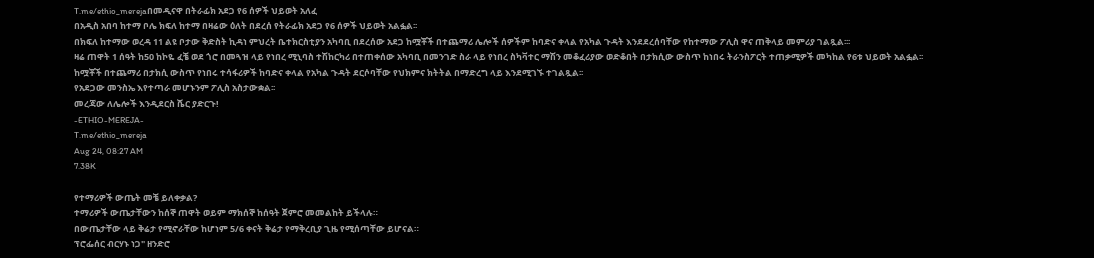T.me/ethio_merejaበመዲናዋ በትራፊክ አደጋ የ6 ሰዎች ህይወት አለፈ
በአዲስ አበባ ከተማ ቦሌ ክፍለ ከተማ በዛሬው ዕለት በደረሰ የትራፊክ አደጋ የ6 ሰዎች ህይወት አልፏል፡፡
በክፍለ ከተማው ወረዳ 11 ልዩ ቦታው ቅድስት ኪዳነ ምህረት ቤተክርስቲያን አካባቢ በደረሰው አደጋ ከሟቾች በተጨማሪ ሌሎች ሰዎችም ከባድና ቀላል የአካል ጉዳት እንደደረሰባቸው የከተማው ፖሊስ ዋና ጠቅላይ መምሪያ ገልጿል፡፡፡
ዛሬ ጠዋት 1 ሰዓት ከ50 ከኮዬ ፈቼ ወደ ጎሮ በመጓዝ ላይ የነበረ ሚኒባስ ተሽከርካሪ በተጠቀሰው አካባቢ በመንገድ ስራ ላይ የነበረ ስካቫተር ማሽን መቆፈሪያው ወድቆበት በታክሲው ውስጥ ከነበሩ ትራንስፖርት ተጠቃሚዎች መካከል የ6ቱ ህይወት አልፏል፡፡
ከሟቾች በተጨማሪ በታክሲ ውስጥ የነበሩ ተሳፋሪዎች ከባድና ቀላል የአካል ጉዳት ደርሶባቸው የህክምና ክትትል በማድረግ ላይ እንደሚገኙ ተገልጿል፡፡
የአደጋው መንስኤ እየተጣራ መሆኑንም ፖሊስ አስታውቋል፡፡
መረጃው ለሌሎች እንዲደርስ ሼር ያድርጉ!
-ETHIO-MEREJA-
T.me/ethio_mereja
Aug 24, 08:27 AM
7.38K

የተማሪዎች ውጤት መቼ ይለቀቃል?
ተማሪዎች ውጤታቸውን ከሰኞ ጠዋት ወይም ማክሰኞ ከሰዓት ጀምሮ መመልከት ይችላሉ።
በውጤታቸው ላይ ቅሬታ የሚኖራቸው ከሆነም 5/6 ቀናት ቅሬታ የማቅረቢያ ጊዜ የሚሰጣቸው ይሆናል።
ፕሮፌሰር ብርሃኑ ነጋ" ዘንድሮ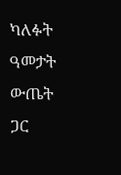ካለፉት ዓመታት ውጤት ጋር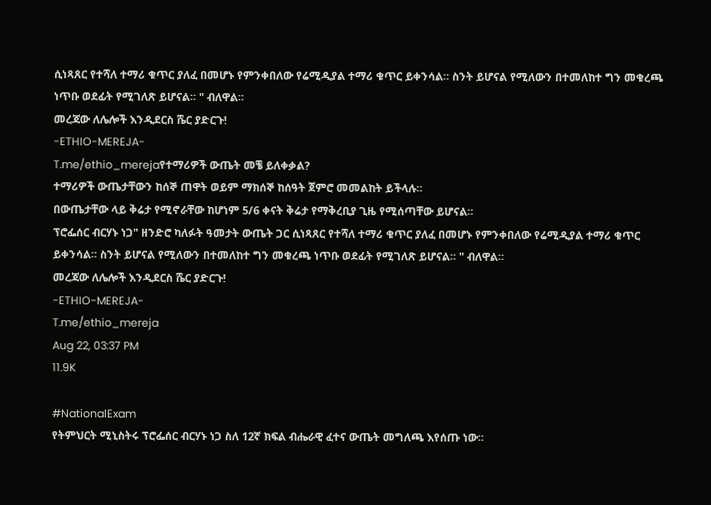ሲነጻጸር የተሻለ ተማሪ ቁጥር ያለፈ በመሆኑ የምንቀበለው የሬሚዲያል ተማሪ ቁጥር ይቀንሳል። ስንት ይሆናል የሚለውን በተመለከተ ግን መቁረጫ ነጥቡ ወደፊት የሚገለጽ ይሆናል። " ብለዋል።
መረጃው ለሌሎች እንዲደርስ ሼር ያድርጉ!
-ETHIO-MEREJA-
T.me/ethio_merejaየተማሪዎች ውጤት መቼ ይለቀቃል?
ተማሪዎች ውጤታቸውን ከሰኞ ጠዋት ወይም ማክሰኞ ከሰዓት ጀምሮ መመልከት ይችላሉ።
በውጤታቸው ላይ ቅሬታ የሚኖራቸው ከሆነም 5/6 ቀናት ቅሬታ የማቅረቢያ ጊዜ የሚሰጣቸው ይሆናል።
ፕሮፌሰር ብርሃኑ ነጋ" ዘንድሮ ካለፉት ዓመታት ውጤት ጋር ሲነጻጸር የተሻለ ተማሪ ቁጥር ያለፈ በመሆኑ የምንቀበለው የሬሚዲያል ተማሪ ቁጥር ይቀንሳል። ስንት ይሆናል የሚለውን በተመለከተ ግን መቁረጫ ነጥቡ ወደፊት የሚገለጽ ይሆናል። " ብለዋል።
መረጃው ለሌሎች እንዲደርስ ሼር ያድርጉ!
-ETHIO-MEREJA-
T.me/ethio_mereja
Aug 22, 03:37 PM
11.9K

#NationalExam
የትምህርት ሚኒስትሩ ፕሮፌሰር ብርሃኑ ነጋ ስለ 12ኛ ክፍል ብሔራዊ ፈተና ውጤት መግለጫ እየሰጡ ነው።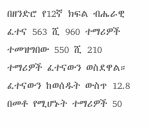በዘንድሮ የ12ኛ ክፍል ብሔራዊ ፈተና 563 ሺ 960 ተማሪዎች ተመዝግበው 550 ሺ 210 ተማሪዎች ፈተናውን ወስደዋል።
ፈተናውን ከወሰዱት ውስጥ 12.8 በመቶ የሚሆኑት ተማሪዎች 50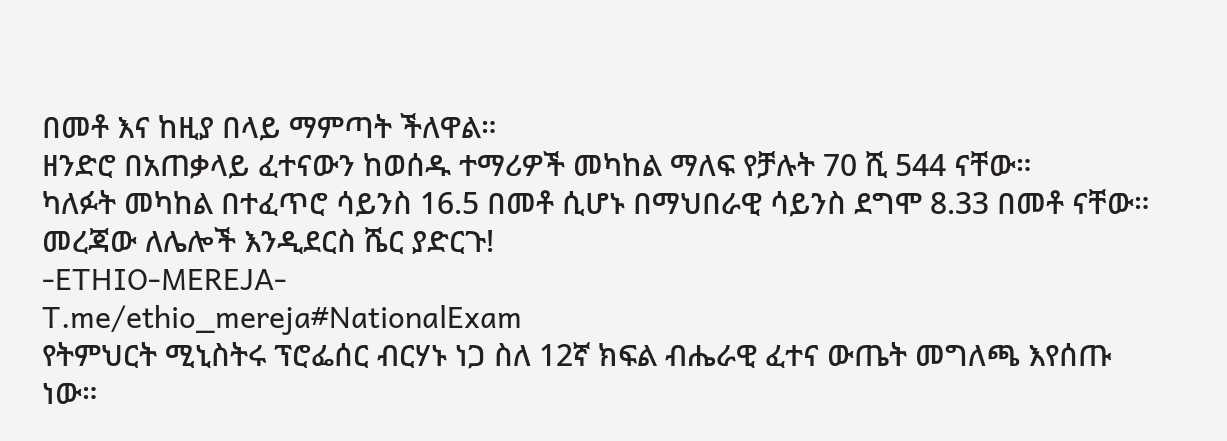በመቶ እና ከዚያ በላይ ማምጣት ችለዋል።
ዘንድሮ በአጠቃላይ ፈተናውን ከወሰዱ ተማሪዎች መካከል ማለፍ የቻሉት 70 ሺ 544 ናቸው።
ካለፉት መካከል በተፈጥሮ ሳይንስ 16.5 በመቶ ሲሆኑ በማህበራዊ ሳይንስ ደግሞ 8.33 በመቶ ናቸው።
መረጃው ለሌሎች እንዲደርስ ሼር ያድርጉ!
-ETHIO-MEREJA-
T.me/ethio_mereja#NationalExam
የትምህርት ሚኒስትሩ ፕሮፌሰር ብርሃኑ ነጋ ስለ 12ኛ ክፍል ብሔራዊ ፈተና ውጤት መግለጫ እየሰጡ ነው።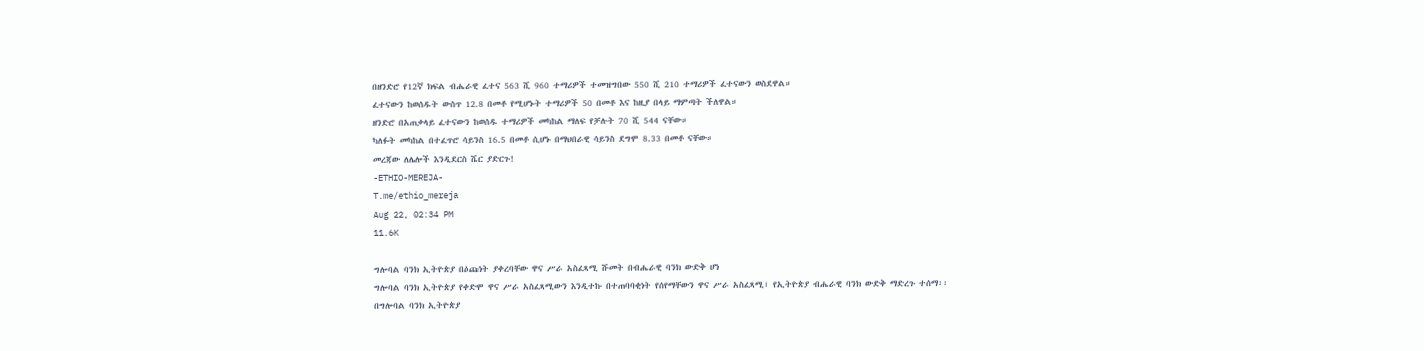በዘንድሮ የ12ኛ ክፍል ብሔራዊ ፈተና 563 ሺ 960 ተማሪዎች ተመዝግበው 550 ሺ 210 ተማሪዎች ፈተናውን ወስደዋል።
ፈተናውን ከወሰዱት ውስጥ 12.8 በመቶ የሚሆኑት ተማሪዎች 50 በመቶ እና ከዚያ በላይ ማምጣት ችለዋል።
ዘንድሮ በአጠቃላይ ፈተናውን ከወሰዱ ተማሪዎች መካከል ማለፍ የቻሉት 70 ሺ 544 ናቸው።
ካለፉት መካከል በተፈጥሮ ሳይንስ 16.5 በመቶ ሲሆኑ በማህበራዊ ሳይንስ ደግሞ 8.33 በመቶ ናቸው።
መረጃው ለሌሎች እንዲደርስ ሼር ያድርጉ!
-ETHIO-MEREJA-
T.me/ethio_mereja
Aug 22, 02:34 PM
11.6K

ግሎባል ባንክ ኢትዮጵያ በዕጩነት ያቀረባቸው ዋና ሥራ አስፈጻሚ ሹመት በብሔራዊ ባንክ ውድቅ ሆነ
ግሎባል ባንክ ኢትዮጵያ የቀድሞ ዋና ሥራ አስፈጻሚውን እንዲተኩ በተጠባባቂነት የሰየማቸውን ዋና ሥራ አስፈጻሚ፣ የኢትዮጵያ ብሔራዊ ባንክ ውድቅ ማድረጉ ተሰማ፡፡
በግሎባል ባንክ ኢትዮጵያ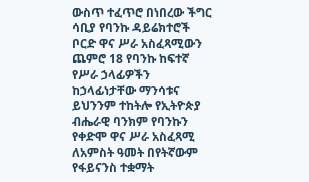ውስጥ ተፈጥሮ በነበረው ችግር ሳቢያ የባንኩ ዳይሬክተሮች ቦርድ ዋና ሥራ አስፈጻሚውን ጨምሮ 18 የባንኩ ከፍተኛ የሥራ ኃላፊዎችን ከኃላፊነታቸው ማንሳቱና ይህንንም ተከትሎ የኢትዮጵያ ብሔራዊ ባንክም የባንኩን የቀድሞ ዋና ሥራ አስፈጻሚ ለአምስት ዓመት በየትኛውም የፋይናንስ ተቋማት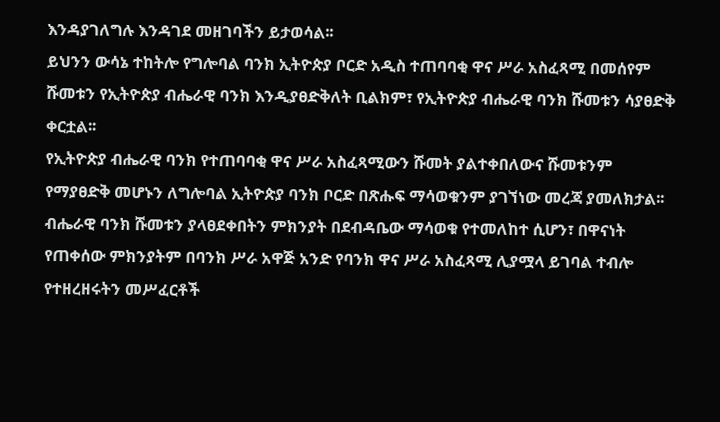እንዳያገለግሉ እንዳገደ መዘገባችን ይታወሳል፡፡
ይህንን ውሳኔ ተከትሎ የግሎባል ባንክ ኢትዮጵያ ቦርድ አዲስ ተጠባባቂ ዋና ሥራ አስፈጻሚ በመሰየም ሹመቱን የኢትዮጵያ ብሔራዊ ባንክ እንዲያፀድቅለት ቢልክም፣ የኢትዮጵያ ብሔራዊ ባንክ ሹመቱን ሳያፀድቅ ቀርቷል፡፡
የኢትዮጵያ ብሔራዊ ባንክ የተጠባባቂ ዋና ሥራ አስፈጻሚውን ሹመት ያልተቀበለውና ሹመቱንም የማያፀድቅ መሆኑን ለግሎባል ኢትዮጵያ ባንክ ቦርድ በጽሑፍ ማሳወቁንም ያገኘነው መረጃ ያመለክታል፡፡
ብሔራዊ ባንክ ሹመቱን ያላፀደቀበትን ምክንያት በደብዳቤው ማሳወቁ የተመለከተ ሲሆን፣ በዋናነት የጠቀሰው ምክንያትም በባንክ ሥራ አዋጅ አንድ የባንክ ዋና ሥራ አስፈጻሚ ሊያሟላ ይገባል ተብሎ የተዘረዘሩትን መሥፈርቶች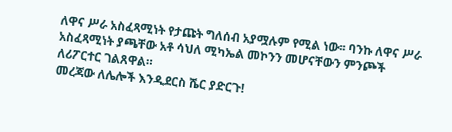ለዋና ሥራ አስፈጻሚነት የታጩት ግለሰብ አያሟሉም የሚል ነው፡፡ ባንኩ ለዋና ሥራ አስፈጻሚነት ያጫቸው አቶ ሳህለ ሚካኤል መኮንን መሆናቸውን ምንጮች ለሪፖርተር ገልጸዋል።
መረጃው ለሌሎች እንዲደርስ ሼር ያድርጉ!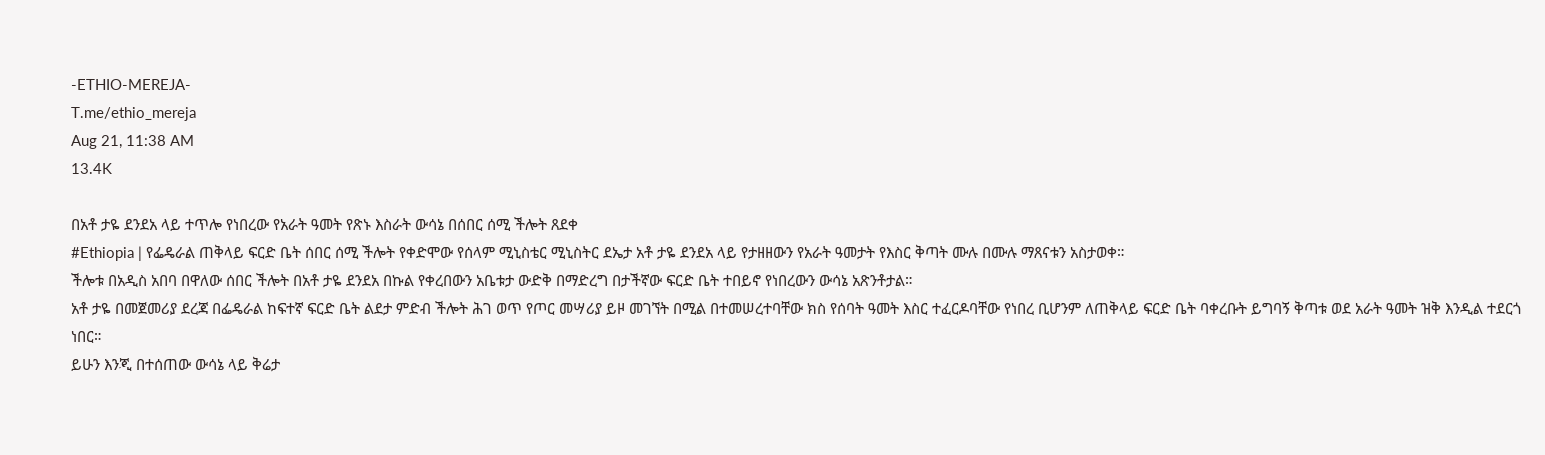-ETHIO-MEREJA-
T.me/ethio_mereja
Aug 21, 11:38 AM
13.4K

በአቶ ታዬ ደንደአ ላይ ተጥሎ የነበረው የአራት ዓመት የጽኑ እስራት ውሳኔ በሰበር ሰሚ ችሎት ጸደቀ
#Ethiopia | የፌዴራል ጠቅላይ ፍርድ ቤት ሰበር ሰሚ ችሎት የቀድሞው የሰላም ሚኒስቴር ሚኒስትር ደኤታ አቶ ታዬ ደንደአ ላይ የታዘዘውን የአራት ዓመታት የእስር ቅጣት ሙሉ በሙሉ ማጸናቱን አስታወቀ።
ችሎቱ በአዲስ አበባ በዋለው ሰበር ችሎት በአቶ ታዬ ደንደአ በኩል የቀረበውን አቤቱታ ውድቅ በማድረግ በታችኛው ፍርድ ቤት ተበይኖ የነበረውን ውሳኔ አጽንቶታል።
አቶ ታዬ በመጀመሪያ ደረጃ በፌዴራል ከፍተኛ ፍርድ ቤት ልደታ ምድብ ችሎት ሕገ ወጥ የጦር መሣሪያ ይዞ መገኘት በሚል በተመሠረተባቸው ክስ የሰባት ዓመት እስር ተፈርዶባቸው የነበረ ቢሆንም ለጠቅላይ ፍርድ ቤት ባቀረቡት ይግባኝ ቅጣቱ ወደ አራት ዓመት ዝቅ እንዲል ተደርጎ ነበር።
ይሁን እንጂ በተሰጠው ውሳኔ ላይ ቅሬታ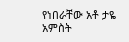የነበራቸው አቶ ታዬ አምስት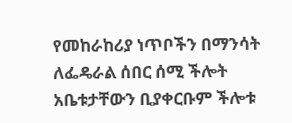የመከራከሪያ ነጥቦችን በማንሳት ለፌዴራል ሰበር ሰሚ ችሎት አቤቱታቸውን ቢያቀርቡም ችሎቱ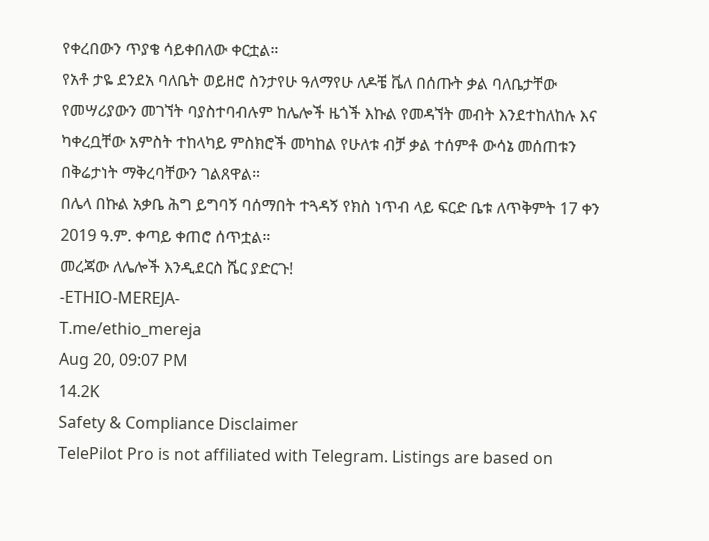የቀረበውን ጥያቄ ሳይቀበለው ቀርቷል።
የአቶ ታዬ ደንደአ ባለቤት ወይዘሮ ስንታየሁ ዓለማየሁ ለዶቼ ቬለ በሰጡት ቃል ባለቤታቸው የመሣሪያውን መገኘት ባያስተባብሉም ከሌሎች ዜጎች እኩል የመዳኘት መብት እንደተከለከሉ እና ካቀረቧቸው አምስት ተከላካይ ምስክሮች መካከል የሁለቱ ብቻ ቃል ተሰምቶ ውሳኔ መሰጠቱን በቅሬታነት ማቅረባቸውን ገልጸዋል።
በሌላ በኩል አቃቤ ሕግ ይግባኝ ባሰማበት ተጓዳኝ የክስ ነጥብ ላይ ፍርድ ቤቱ ለጥቅምት 17 ቀን 2019 ዓ.ም. ቀጣይ ቀጠሮ ሰጥቷል።
መረጃው ለሌሎች እንዲደርስ ሼር ያድርጉ!
-ETHIO-MEREJA-
T.me/ethio_mereja
Aug 20, 09:07 PM
14.2K
Safety & Compliance Disclaimer
TelePilot Pro is not affiliated with Telegram. Listings are based on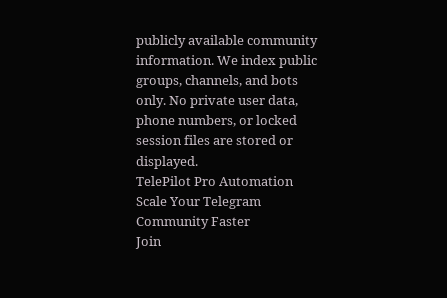publicly available community information. We index public groups, channels, and bots only. No private user data, phone numbers, or locked session files are stored or displayed.
TelePilot Pro Automation
Scale Your Telegram Community Faster
Join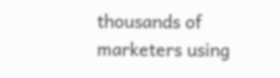thousands of marketers using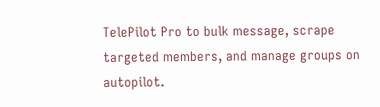TelePilot Pro to bulk message, scrape targeted members, and manage groups on autopilot.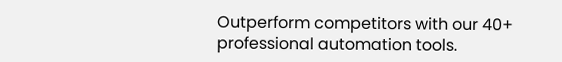Outperform competitors with our 40+ professional automation tools.